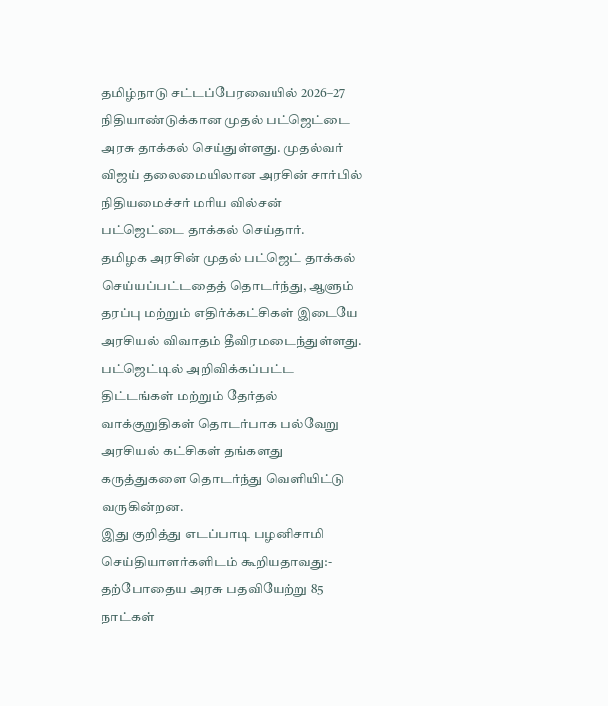தமிழ்நாடு சட்டப்பேரவையில் 2026–27 நிதியாண்டுக்கான முதல் பட்ஜெட்டை அரசு தாக்கல் செய்துள்ளது. முதல்வர் விஜய் தலைமையிலான அரசின் சார்பில் நிதியமைச்சர் மரிய வில்சன் பட்ஜெட்டை தாக்கல் செய்தார்.
தமிழக அரசின் முதல் பட்ஜெட் தாக்கல் செய்யப்பட்டதைத் தொடர்ந்து, ஆளும் தரப்பு மற்றும் எதிர்க்கட்சிகள் இடையே அரசியல் விவாதம் தீவிரமடைந்துள்ளது. பட்ஜெட்டில் அறிவிக்கப்பட்ட திட்டங்கள் மற்றும் தேர்தல் வாக்குறுதிகள் தொடர்பாக பல்வேறு அரசியல் கட்சிகள் தங்களது கருத்துகளை தொடர்ந்து வெளியிட்டு வருகின்றன.
இது குறித்து எடப்பாடி பழனிசாமி செய்தியாளர்களிடம் கூறியதாவது:-
தற்போதைய அரசு பதவியேற்று 85 நாட்கள்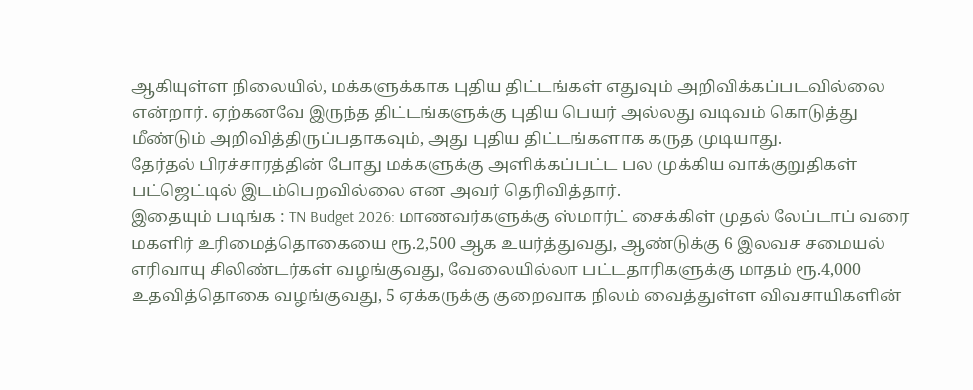ஆகியுள்ள நிலையில், மக்களுக்காக புதிய திட்டங்கள் எதுவும் அறிவிக்கப்படவில்லை என்றார். ஏற்கனவே இருந்த திட்டங்களுக்கு புதிய பெயர் அல்லது வடிவம் கொடுத்து மீண்டும் அறிவித்திருப்பதாகவும், அது புதிய திட்டங்களாக கருத முடியாது.
தேர்தல் பிரச்சாரத்தின் போது மக்களுக்கு அளிக்கப்பட்ட பல முக்கிய வாக்குறுதிகள் பட்ஜெட்டில் இடம்பெறவில்லை என அவர் தெரிவித்தார்.
இதையும் படிங்க : TN Budget 2026: மாணவர்களுக்கு ஸ்மார்ட் சைக்கிள் முதல் லேப்டாப் வரை
மகளிர் உரிமைத்தொகையை ரூ.2,500 ஆக உயர்த்துவது, ஆண்டுக்கு 6 இலவச சமையல் எரிவாயு சிலிண்டர்கள் வழங்குவது, வேலையில்லா பட்டதாரிகளுக்கு மாதம் ரூ.4,000 உதவித்தொகை வழங்குவது, 5 ஏக்கருக்கு குறைவாக நிலம் வைத்துள்ள விவசாயிகளின்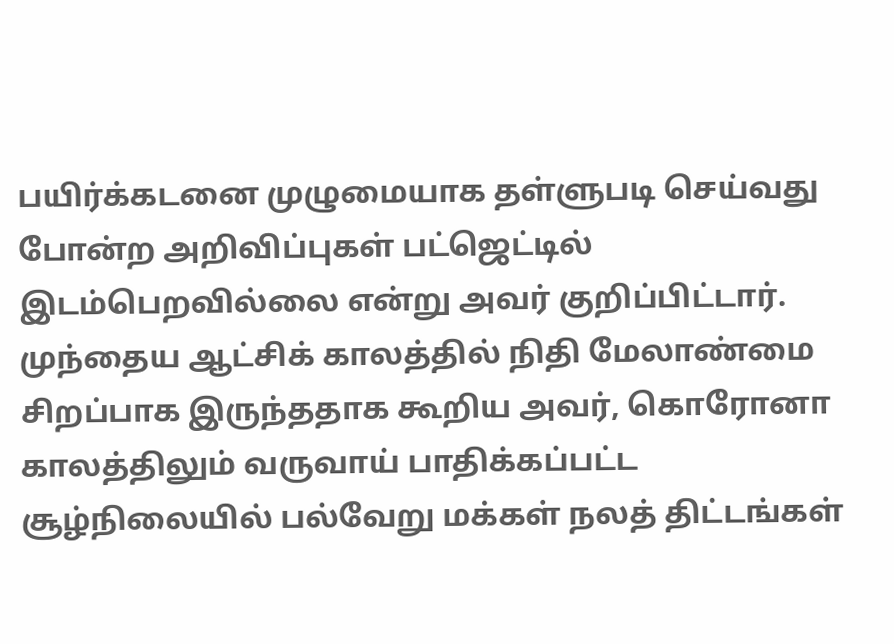பயிர்க்கடனை முழுமையாக தள்ளுபடி செய்வது போன்ற அறிவிப்புகள் பட்ஜெட்டில் இடம்பெறவில்லை என்று அவர் குறிப்பிட்டார்.
முந்தைய ஆட்சிக் காலத்தில் நிதி மேலாண்மை சிறப்பாக இருந்ததாக கூறிய அவர், கொரோனா காலத்திலும் வருவாய் பாதிக்கப்பட்ட சூழ்நிலையில் பல்வேறு மக்கள் நலத் திட்டங்கள்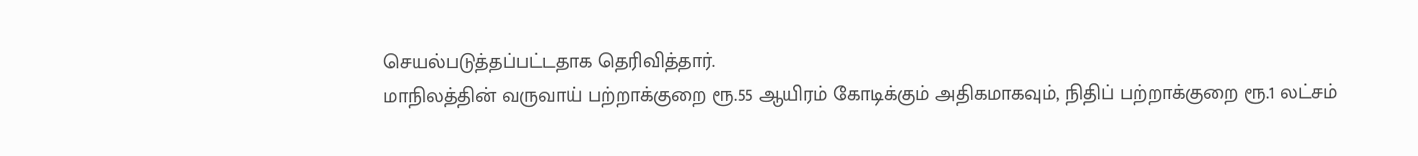செயல்படுத்தப்பட்டதாக தெரிவித்தார்.
மாநிலத்தின் வருவாய் பற்றாக்குறை ரூ.55 ஆயிரம் கோடிக்கும் அதிகமாகவும், நிதிப் பற்றாக்குறை ரூ.1 லட்சம்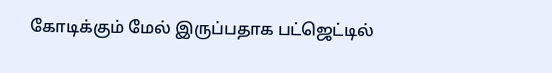கோடிக்கும் மேல் இருப்பதாக பட்ஜெட்டில்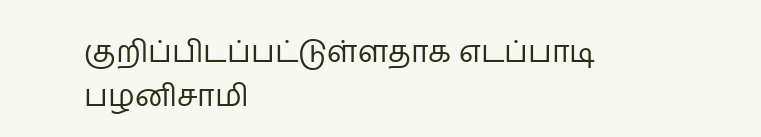குறிப்பிடப்பட்டுள்ளதாக எடப்பாடி பழனிசாமி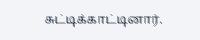சுட்டிக்காட்டினார்.